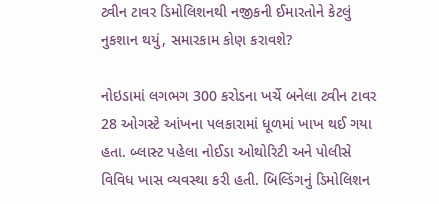ટ્વીન ટાવર ડિમોલિશનથી નજીકની ઈમારતોને કેટલું નુકશાન થયું, સમારકામ કોણ કરાવશે?

નોઇડામાં લગભગ 300 કરોડના ખર્ચે બનેલા ટ્વીન ટાવર 28 ઓગસ્ટે આંખના પલકારામાં ધૂળમાં ખાખ થઈ ગયા હતા. બ્લાસ્ટ પહેલા નોઈડા ઓથોરિટી અને પોલીસે વિવિધ ખાસ વ્યવસ્થા કરી હતી. બિલ્ડિંગનું ડિમોલિશન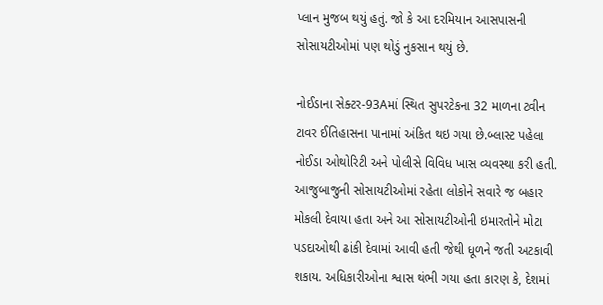પ્લાન મુજબ થયું હતું. જો કે આ દરમિયાન આસપાસની સોસાયટીઓમાં પણ થોડું નુકસાન થયું છે.

નોઈડાના સેક્ટર-93Aમાં સ્થિત સુપરટેકના 32 માળના ટ્વીન ટાવર ઈતિહાસના પાનામાં અંકિત થઇ ગયા છે.બ્લાસ્ટ પહેલા નોઈડા ઓથોરિટી અને પોલીસે વિવિધ ખાસ વ્યવસ્થા કરી હતી. આજુબાજુની સોસાયટીઓમાં રહેતા લોકોને સવારે જ બહાર મોકલી દેવાયા હતા અને આ સોસાયટીઓની ઇમારતોને મોટા પડદાઓથી ઢાંકી દેવામાં આવી હતી જેથી ધૂળને જતી અટકાવી શકાય. અધિકારીઓના શ્વાસ થંભી ગયા હતા કારણ કે, દેશમાં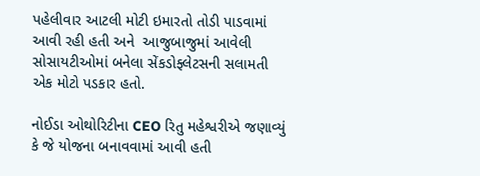પહેલીવાર આટલી મોટી ઇમારતો તોડી પાડવામાં આવી રહી હતી અને  આજુબાજુમાં આવેલી સોસાયટીઓમાં બનેલા સેંકડોફ્લેટસની સલામતી એક મોટો પડકાર હતો.

નોઈડા ઓથોરિટીના CEO રિતુ મહેશ્વરીએ જણાવ્યું કે જે યોજના બનાવવામાં આવી હતી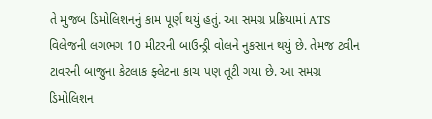તે મુજબ ડિમોલિશનનું કામ પૂર્ણ થયું હતું. આ સમગ્ર પ્રક્રિયામાં ATS વિલેજની લગભગ 10 મીટરની બાઉન્ડ્રી વોલને નુકસાન થયું છે. તેમજ ટ્વીન ટાવરની બાજુના કેટલાક ફ્લેટના કાચ પણ તૂટી ગયા છે. આ સમગ્ર ડિમોલિશન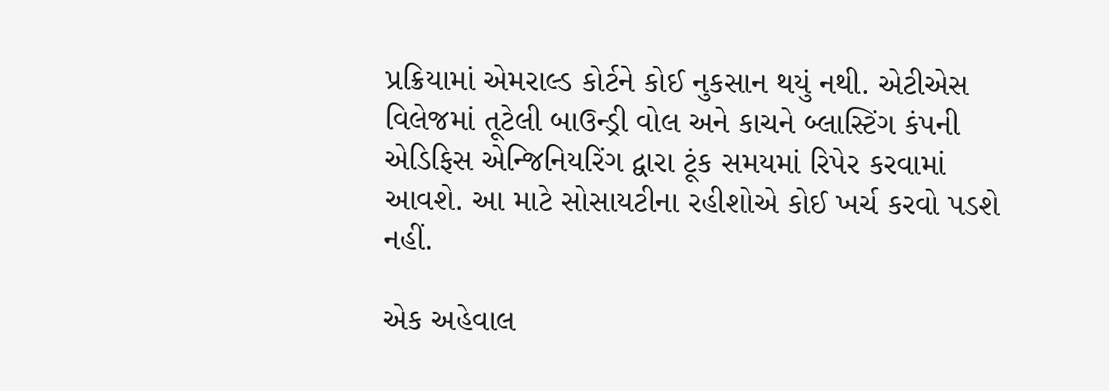પ્રક્રિયામાં એમરાલ્ડ કોર્ટને કોઈ નુકસાન થયું નથી. એટીએસ વિલેજમાં તૂટેલી બાઉન્ડ્રી વોલ અને કાચને બ્લાસ્ટિંગ કંપની એડિફિસ એન્જિનિયરિંગ દ્વારા ટૂંક સમયમાં રિપેર કરવામાં આવશે. આ માટે સોસાયટીના રહીશોએ કોઈ ખર્ચ કરવો પડશે નહીં.

એક અહેવાલ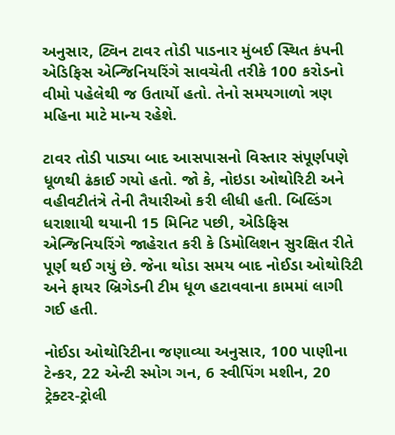અનુસાર, ટ્વિન ટાવર તોડી પાડનાર મુંબઈ સ્થિત કંપની એડિફિસ એન્જિનિયરિંગે સાવચેતી તરીકે 100 કરોડનો વીમો પહેલેથી જ ઉતાર્યો હતો. તેનો સમયગાળો ત્રણ મહિના માટે માન્ય રહેશે.

ટાવર તોડી પાડ્યા બાદ આસપાસનો વિસ્તાર સંપૂર્ણપણે ધૂળથી ઢંકાઈ ગયો હતો. જો કે, નોઇડા ઓથોરિટી અને વહીવટીતંત્રે તેની તૈયારીઓ કરી લીધી હતી. બિલ્ડિંગ ધરાશાયી થયાની 15 મિનિટ પછી, એડિફિસ એન્જિનિયરિંગે જાહેરાત કરી કે ડિમોલિશન સુરક્ષિત રીતે પૂર્ણ થઈ ગયું છે. જેના થોડા સમય બાદ નોઈડા ઓથોરિટી અને ફાયર બ્રિગેડની ટીમ ધૂળ હટાવવાના કામમાં લાગી ગઈ હતી.

નોઈડા ઓથોરિટીના જણાવ્યા અનુસાર, 100 પાણીના ટેન્કર, 22 એન્ટી સ્મોગ ગન, 6 સ્વીપિંગ મશીન, 20 ટ્રેક્ટર-ટ્રોલી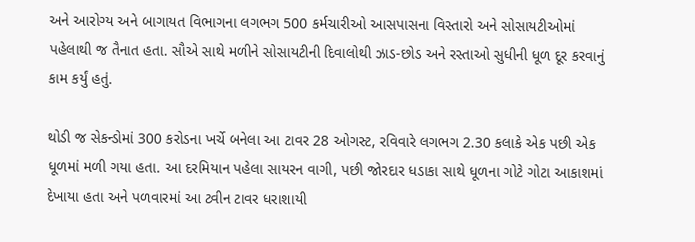અને આરોગ્ય અને બાગાયત વિભાગના લગભગ 500 કર્મચારીઓ આસપાસના વિસ્તારો અને સોસાયટીઓમાં પહેલાથી જ તૈનાત હતા. સૌએ સાથે મળીને સોસાયટીની દિવાલોથી ઝાડ-છોડ અને રસ્તાઓ સુધીની ધૂળ દૂર કરવાનું કામ કર્યું હતું.

થોડી જ સેકન્ડોમાં 300 કરોડના ખર્ચે બનેલા આ ટાવર 28 ઓગસ્ટ, રવિવારે લગભગ 2.30 કલાકે એક પછી એક ધૂળમાં મળી ગયા હતા. આ દરમિયાન પહેલા સાયરન વાગી, પછી જોરદાર ધડાકા સાથે ધૂળના ગોટે ગોટા આકાશમાં દેખાયા હતા અને પળવારમાં આ ટ્વીન ટાવર ધરાશાયી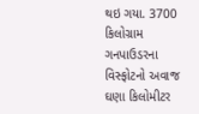થઇ ગયા. 3700 કિલોગ્રામ ગનપાઉડરના વિસ્ફોટનો અવાજ ઘણા કિલોમીટર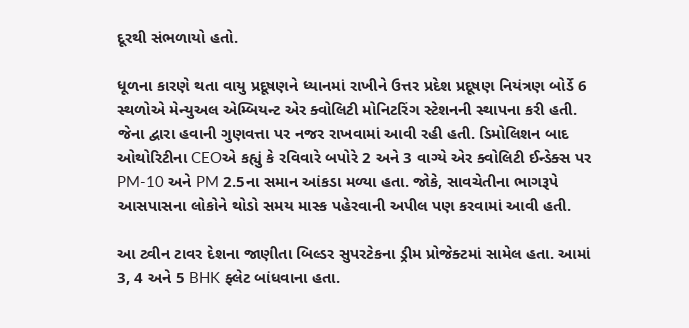દૂરથી સંભળાયો હતો.

ધૂળના કારણે થતા વાયુ પ્રદૂષણને ધ્યાનમાં રાખીને ઉત્તર પ્રદેશ પ્રદૂષણ નિયંત્રણ બોર્ડે 6 સ્થળોએ મેન્યુઅલ એમ્બિયન્ટ એર ક્વોલિટી મોનિટરિંગ સ્ટેશનની સ્થાપના કરી હતી. જેના દ્વારા હવાની ગુણવત્તા પર નજર રાખવામાં આવી રહી હતી. ડિમોલિશન બાદ ઓથોરિટીના CEOએ કહ્યું કે રવિવારે બપોરે 2 અને 3 વાગ્યે એર ક્વોલિટી ઈન્ડેક્સ પર PM-10 અને PM 2.5ના સમાન આંકડા મળ્યા હતા. જોકે, સાવચેતીના ભાગરૂપે આસપાસના લોકોને થોડો સમય માસ્ક પહેરવાની અપીલ પણ કરવામાં આવી હતી.

આ ટ્વીન ટાવર દેશના જાણીતા બિલ્ડર સુપરટેકના ડ્રીમ પ્રોજેક્ટમાં સામેલ હતા. આમાં 3, 4 અને 5 BHK ફ્લેટ બાંધવાના હતા.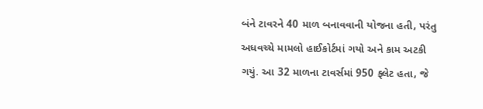બંને ટાવરને 40 માળ બનાવવાની યોજના હતી, પરંતુ અધવચ્ચે મામલો હાઈકોર્ટમાં ગયો અને કામ અટકી ગયું. આ 32 માળના ટાવર્સમાં 950 ફ્લેટ હતા, જે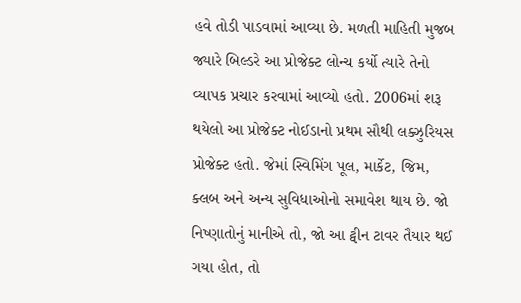હવે તોડી પાડવામાં આવ્યા છે. મળતી માહિતી મુજબ જ્યારે બિલ્ડરે આ પ્રોજેક્ટ લોન્ચ કર્યો ત્યારે તેનો વ્યાપક પ્રચાર કરવામાં આવ્યો હતો. 2006માં શરૂ થયેલો આ પ્રોજેક્ટ નોઈડાનો પ્રથમ સૌથી લક્ઝુરિયસ પ્રોજેક્ટ હતો. જેમાં સ્વિમિંગ પૂલ, માર્કેટ, જિમ, ક્લબ અને અન્ય સુવિધાઓનો સમાવેશ થાય છે. જો નિષ્ણાતોનું માનીએ તો, જો આ ટ્વીન ટાવર તૈયાર થઈ ગયા હોત, તો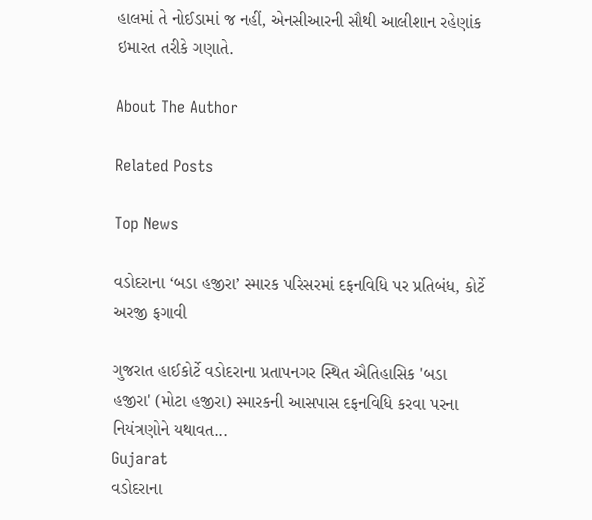હાલમાં તે નોઈડામાં જ નહીં, એનસીઆરની સૌથી આલીશાન રહેણાંક ઇમારત તરીકે ગણાતે.

About The Author

Related Posts

Top News

વડોદરાના ‘બડા હજીરા’ સ્મારક પરિસરમાં દફનવિધિ પર પ્રતિબંધ, કોર્ટે અરજી ફગાવી

ગુજરાત હાઈકોર્ટે વડોદરાના પ્રતાપનગર સ્થિત ઐતિહાસિક 'બડા હજીરા' (મોટા હજીરા) સ્મારકની આસપાસ દફનવિધિ કરવા પરના નિયંત્રણોને યથાવત...
Gujarat
વડોદરાના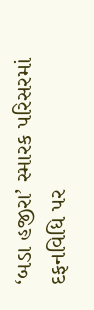‘બડા હજીરા’ સ્મારક પરિસરમાં દફનવિધિ પર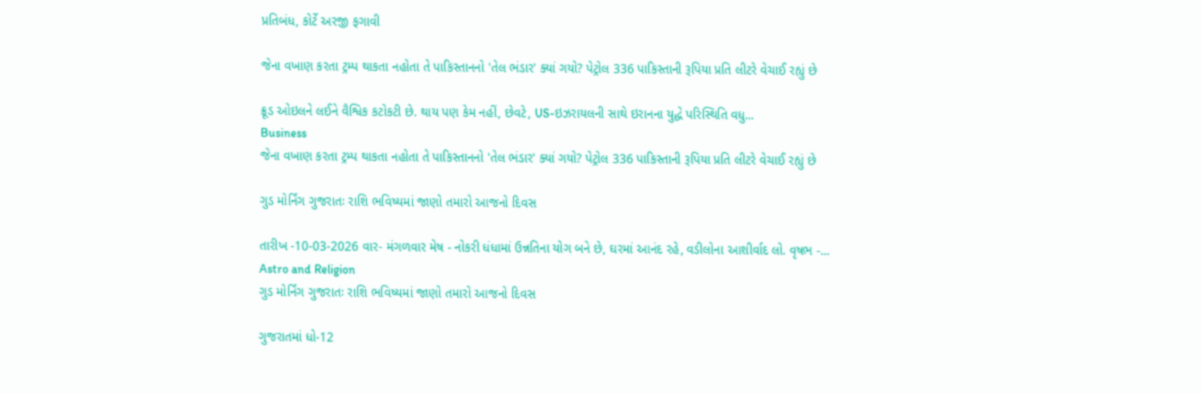પ્રતિબંધ, કોર્ટે અરજી ફગાવી

જેના વખાણ કરતા ટ્રમ્પ થાકતા નહોતા તે પાકિસ્તાનનો 'તેલ ભંડાર' ક્યાં ગયો? પેટ્રોલ 336 પાકિસ્તાની રૂપિયા પ્રતિ લીટરે વેચાઈ રહ્યું છે

ક્રૂડ ઓઇલને લઈને વૈશ્વિક કટોકટી છે. થાય પણ કેમ નહીં, છેવટે, US-ઇઝરાયલની સાથે ઇરાનના યુદ્ધે પરિસ્થિતિ વધુ...
Business
જેના વખાણ કરતા ટ્રમ્પ થાકતા નહોતા તે પાકિસ્તાનનો 'તેલ ભંડાર' ક્યાં ગયો? પેટ્રોલ 336 પાકિસ્તાની રૂપિયા પ્રતિ લીટરે વેચાઈ રહ્યું છે

ગુડ મોર્નિંગ ગુજરાતઃ રાશિ ભવિષ્યમાં જાણો તમારો આજનો દિવસ

તારીખ -10-03-2026 વાર- મંગળવાર મેષ - નોકરી ધંધામાં ઉન્નતિના યોગ બને છે, ઘરમાં આનંદ રહે, વડીલોના આશીર્વાદ લો. વૃષભ -...
Astro and Religion
ગુડ મોર્નિંગ ગુજરાતઃ રાશિ ભવિષ્યમાં જાણો તમારો આજનો દિવસ

ગુજરાતમાં ધો-12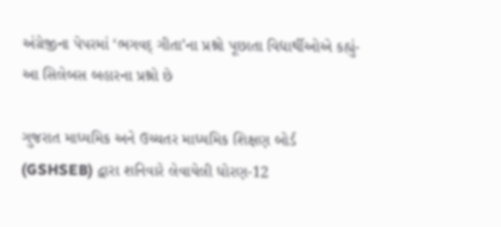અંગ્રેજીના પેપરમાં ‘ભગવદ્ ગીતા’ના પ્રશ્નો પૂછાતા વિદ્યાર્થીઓએ કહ્યું- આ સિલેબસ બહારના પ્રશ્નો છે

ગુજરાત માધ્યમિક અને ઉચ્ચતર માધ્યમિક શિક્ષણ બોર્ડ (GSHSEB) દ્વારા શનિવારે લેવાયેલી ધોરણ-12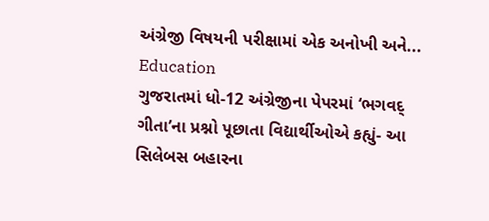અંગ્રેજી વિષયની પરીક્ષામાં એક અનોખી અને...
Education
ગુજરાતમાં ધો-12 અંગ્રેજીના પેપરમાં ‘ભગવદ્ ગીતા’ના પ્રશ્નો પૂછાતા વિદ્યાર્થીઓએ કહ્યું- આ સિલેબસ બહારના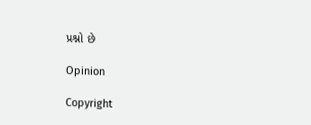પ્રશ્નો છે

Opinion

Copyright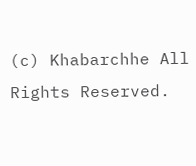(c) Khabarchhe All Rights Reserved.